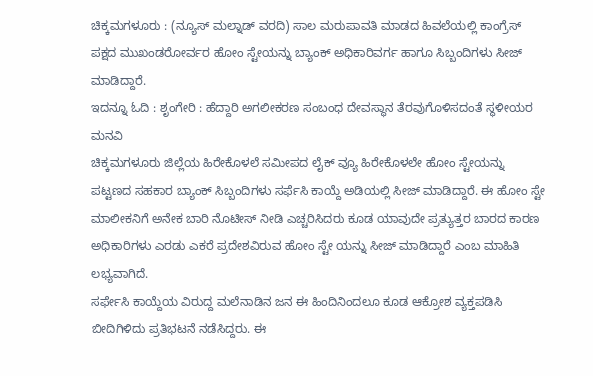ಚಿಕ್ಕಮಗಳೂರು : (ನ್ಯೂಸ್ ಮಲ್ನಾಡ್ ವರದಿ) ಸಾಲ ಮರುಪಾವತಿ ಮಾಡದ ಹಿವಲೆಯಲ್ಲಿ ಕಾಂಗ್ರೆಸ್ ಪಕ್ಷದ ಮುಖಂಡರೋರ್ವರ ಹೋಂ ಸ್ಟೇಯನ್ನು ಬ್ಯಾಂಕ್ ಅಧಿಕಾರಿವರ್ಗ ಹಾಗೂ ಸಿಬ್ಬಂದಿಗಳು ಸೀಜ್ ಮಾಡಿದ್ದಾರೆ.
ಇದನ್ನೂ ಓದಿ : ಶೃಂಗೇರಿ : ಹೆದ್ದಾರಿ ಅಗಲೀಕರಣ ಸಂಬಂಧ ದೇವಸ್ಥಾನ ತೆರವುಗೊಳಿಸದಂತೆ ಸ್ಥಳೀಯರ ಮನವಿ
ಚಿಕ್ಕಮಗಳೂರು ಜಿಲ್ಲೆಯ ಹಿರೇಕೊಳಲೆ ಸಮೀಪದ ಲೈಕ್ ವ್ಯೂ ಹಿರೇಕೊಳಲೇ ಹೋಂ ಸ್ಟೇಯನ್ನು ಪಟ್ಟಣದ ಸಹಕಾರ ಬ್ಯಾಂಕ್ ಸಿಬ್ಬಂದಿಗಳು ಸರ್ಫೆಸಿ ಕಾಯ್ದೆ ಅಡಿಯಲ್ಲಿ ಸೀಜ್ ಮಾಡಿದ್ದಾರೆ. ಈ ಹೋಂ ಸ್ಟೇ ಮಾಲೀಕನಿಗೆ ಅನೇಕ ಬಾರಿ ನೊಟೀಸ್ ನೀಡಿ ಎಚ್ಚರಿಸಿದರು ಕೂಡ ಯಾವುದೇ ಪ್ರತ್ಯುತ್ತರ ಬಾರದ ಕಾರಣ ಅಧಿಕಾರಿಗಳು ಎರಡು ಎಕರೆ ಪ್ರದೇಶವಿರುವ ಹೋಂ ಸ್ಟೇ ಯನ್ನು ಸೀಜ್ ಮಾಡಿದ್ದಾರೆ ಎಂಬ ಮಾಹಿತಿ ಲಭ್ಯವಾಗಿದೆ.
ಸರ್ಫೇಸಿ ಕಾಯ್ದೆಯ ವಿರುದ್ದ ಮಲೆನಾಡಿನ ಜನ ಈ ಹಿಂದಿನಿಂದಲೂ ಕೂಡ ಆಕ್ರೋಶ ವ್ಯಕ್ತಪಡಿಸಿ ಬೀದಿಗಿಳಿದು ಪ್ರತಿಭಟನೆ ನಡೆಸಿದ್ದರು. ಈ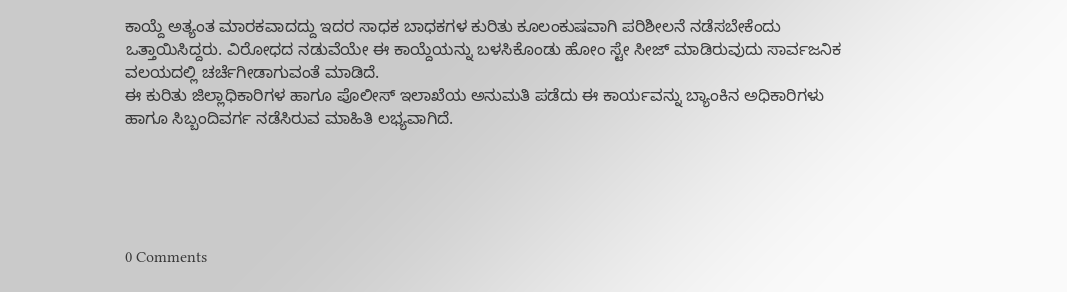ಕಾಯ್ದೆ ಅತ್ಯಂತ ಮಾರಕವಾದದ್ದು ಇದರ ಸಾಧಕ ಬಾಧಕಗಳ ಕುರಿತು ಕೂಲಂಕುಷವಾಗಿ ಪರಿಶೀಲನೆ ನಡೆಸಬೇಕೆಂದು ಒತ್ತಾಯಿಸಿದ್ದರು. ವಿರೋಧದ ನಡುವೆಯೇ ಈ ಕಾಯ್ದೆಯನ್ನು ಬಳಸಿಕೊಂಡು ಹೋಂ ಸ್ಟೇ ಸೀಜ್ ಮಾಡಿರುವುದು ಸಾರ್ವಜನಿಕ ವಲಯದಲ್ಲಿ ಚರ್ಚೆಗೀಡಾಗುವಂತೆ ಮಾಡಿದೆ.
ಈ ಕುರಿತು ಜಿಲ್ಲಾಧಿಕಾರಿಗಳ ಹಾಗೂ ಪೊಲೀಸ್ ಇಲಾಖೆಯ ಅನುಮತಿ ಪಡೆದು ಈ ಕಾರ್ಯವನ್ನು ಬ್ಯಾಂಕಿನ ಅಧಿಕಾರಿಗಳು ಹಾಗೂ ಸಿಬ್ಬಂದಿವರ್ಗ ನಡೆಸಿರುವ ಮಾಹಿತಿ ಲಭ್ಯವಾಗಿದೆ.





0 Comments